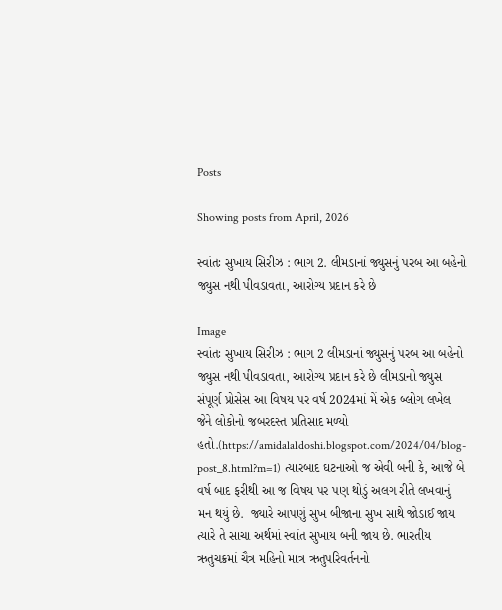Posts

Showing posts from April, 2026

સ્વાંતઃ સુખાય સિરીઝ : ભાગ 2. લીમડાનાં જ્યુસનું પરબ આ બહેનો જ્યુસ નથી પીવડાવતા, આરોગ્ય પ્રદાન કરે છે

Image
સ્વાંતઃ સુખાય સિરીઝ : ભાગ 2 લીમડાનાં જ્યુસનું પરબ આ બહેનો જ્યુસ નથી પીવડાવતા, આરોગ્ય પ્રદાન કરે છે લીમડાનો જ્યુસ સંપૂર્ણ પ્રોસેસ આ વિષય પર વર્ષ 2024માં મેં એક બ્લોગ લખેલ જેને લોકોનો જબરદસ્ત પ્રતિસાદ મળ્યો હતો.(https://amidalaldoshi.blogspot.com/2024/04/blog-post_8.html?m=1) ત્યારબાદ ઘટનાઓ જ એવી બની કે, આજે બે વર્ષ બાદ ફરીથી આ જ વિષય પર પણ થોડું અલગ રીતે લખવાનું મન થયું છે.  જ્યારે આપણું સુખ બીજાના સુખ સાથે જોડાઈ જાય ત્યારે તે સાચા અર્થમાં સ્વાંત સુખાય બની જાય છે. ભારતીય ઋતુચક્રમાં ચૈત્ર મહિનો માત્ર ઋતુપરિવર્તનનો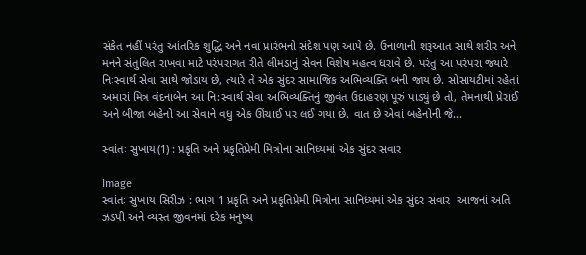સંકેત નહીં પરંતુ આંતરિક શુદ્ધિ અને નવા પ્રારંભનો સંદેશ પણ આપે છે. ઉનાળાની શરૂઆત સાથે શરીર અને મનને સંતુલિત રાખવા માટે પરંપરાગત રીતે લીમડાનું સેવન વિશેષ મહત્વ ધરાવે છે. પરંતુ આ પરંપરા જ્યારે નિઃસ્વાર્થ સેવા સાથે જોડાય છે, ત્યારે તે એક સુંદર સામાજિક અભિવ્યક્તિ બની જાય છે. સોસાયટીમાં રહેતાં અમારાં મિત્ર વંદનાબેન આ નિ:સ્વાર્થ સેવા અભિવ્યક્તિનું જીવંત ઉદાહરણ પૂરું પાડ્યું છે તો, તેમનાથી પ્રેરાઈ અને બીજા બહેનો આ સેવાને વધુ એક ઊંચાઈ પર લઈ ગયા છે. વાત છે એવાં બહેનોની જે...

સ્વાંતઃ સુખાય(1) : પ્રકૃતિ અને પ્રકૃતિપ્રેમી મિત્રોના સાનિધ્યમાં એક સુંદર સવાર

Image
સ્વાંતઃ સુખાય સિરીઝ : ભાગ 1 પ્રકૃતિ અને પ્રકૃતિપ્રેમી મિત્રોના સાનિધ્યમાં એક સુંદર સવાર  આજનાં અતિ ઝડપી અને વ્યસ્ત જીવનમાં દરેક મનુષ્ય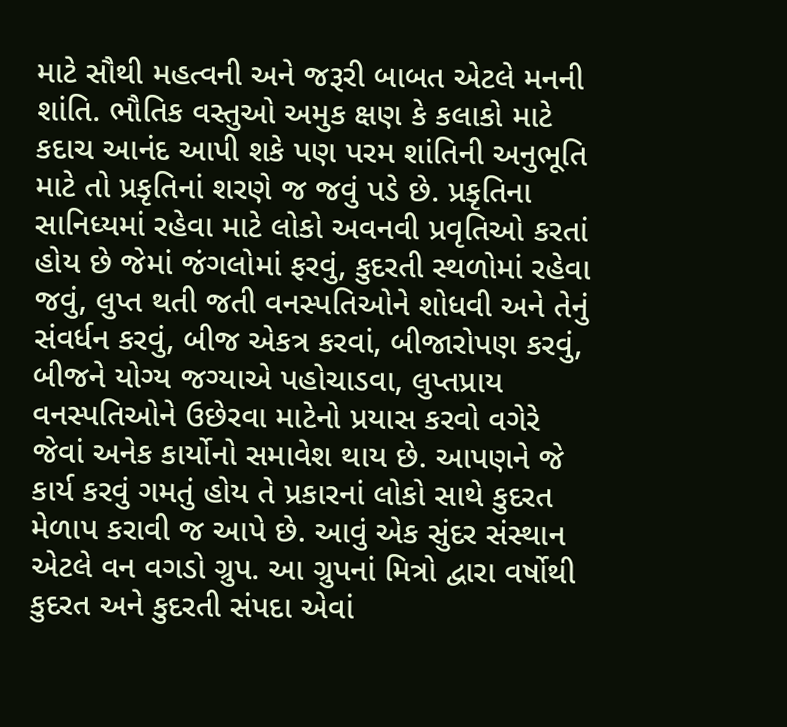માટે સૌથી મહત્વની અને જરૂરી બાબત એટલે મનની શાંતિ. ભૌતિક વસ્તુઓ અમુક ક્ષણ કે કલાકો માટે કદાચ આનંદ આપી શકે પણ પરમ શાંતિની અનુભૂતિ માટે તો પ્રકૃતિનાં શરણે જ જવું પડે છે. પ્રકૃતિના સાનિધ્યમાં રહેવા માટે લોકો અવનવી પ્રવૃતિઓ કરતાં હોય છે જેમાં જંગલોમાં ફરવું, કુદરતી સ્થળોમાં રહેવા જવું, લુપ્ત થતી જતી વનસ્પતિઓને શોધવી અને તેનું સંવર્ધન કરવું, બીજ એકત્ર કરવાં, બીજારોપણ કરવું, બીજને યોગ્ય જગ્યાએ પહોચાડવા, લુપ્તપ્રાય વનસ્પતિઓને ઉછેરવા માટેનો પ્રયાસ કરવો વગેરે જેવાં અનેક કાર્યોનો સમાવેશ થાય છે. આપણને જે કાર્ય કરવું ગમતું હોય તે પ્રકારનાં લોકો સાથે કુદરત મેળાપ કરાવી જ આપે છે. આવું એક સુંદર સંસ્થાન એટલે વન વગડો ગ્રુપ. આ ગ્રુપનાં મિત્રો દ્વારા વર્ષોથી કુદરત અને કુદરતી સંપદા એવાં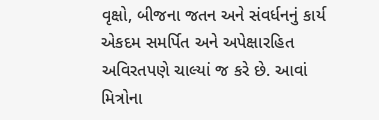વૃક્ષો, બીજના જતન અને સંવર્ધનનું કાર્ય એકદમ સમર્પિત અને અપેક્ષારહિત અવિરતપણે ચાલ્યાં જ કરે છે. આવાં મિત્રોના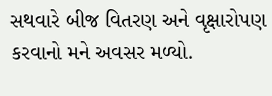સથવારે બીજ વિતરણ અને વૃક્ષારોપણ કરવાનો મને અવસર મળ્યો.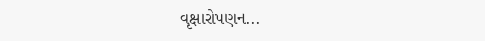વૃક્ષારોપણન...